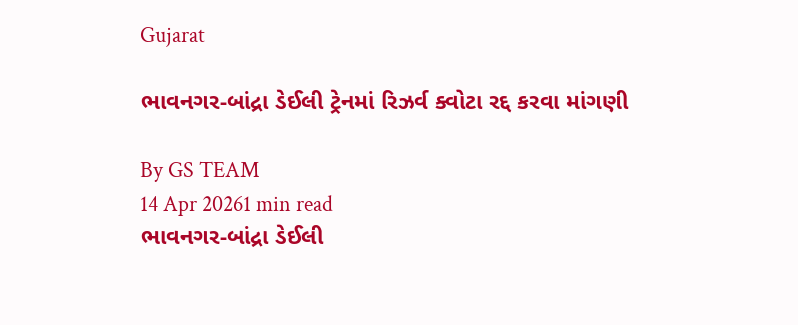Gujarat

ભાવનગર-બાંદ્રા ડેઈલી ટ્રેનમાં રિઝર્વ ક્વોટા રદ્દ કરવા માંગણી

By GS TEAM
14 Apr 20261 min read
ભાવનગર-બાંદ્રા ડેઈલી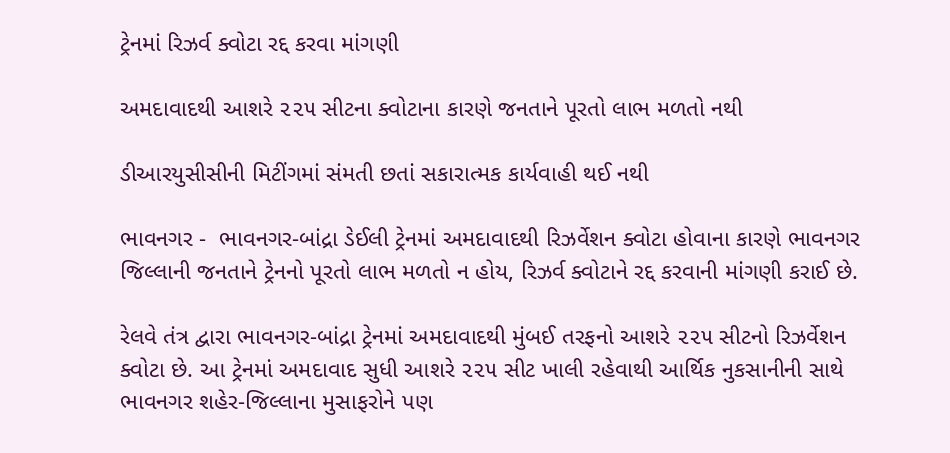ટ્રેનમાં રિઝર્વ ક્વોટા રદ્દ કરવા માંગણી

અમદાવાદથી આશરે ૨૨૫ સીટના ક્વોટાના કારણે જનતાને પૂરતો લાભ મળતો નથી

ડીઆરયુસીસીની મિટીંગમાં સંમતી છતાં સકારાત્મક કાર્યવાહી થઈ નથી

ભાવનગર -  ભાવનગર-બાંદ્રા ડેઈલી ટ્રેનમાં અમદાવાદથી રિઝર્વેશન ક્વોટા હોવાના કારણે ભાવનગર જિલ્લાની જનતાને ટ્રેનનો પૂરતો લાભ મળતો ન હોય, રિઝર્વ ક્વોટાને રદ્દ કરવાની માંગણી કરાઈ છે.

રેલવે તંત્ર દ્વારા ભાવનગર-બાંદ્રા ટ્રેનમાં અમદાવાદથી મુંબઈ તરફનો આશરે ૨૨૫ સીટનો રિઝર્વેશન ક્વોટા છે. આ ટ્રેનમાં અમદાવાદ સુધી આશરે ૨૨૫ સીટ ખાલી રહેવાથી આર્થિક નુકસાનીની સાથે ભાવનગર શહેર-જિલ્લાના મુસાફરોને પણ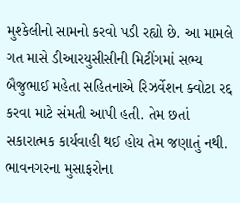મુશ્કેલીનો સામનો કરવો પડી રહ્યો છે. આ મામલે ગત માસે ડીઆરયુસીસીની મિટીંગમાં સભ્ય બૈજુભાઈ મહેતા સહિતનાએ રિઝર્વેશન ક્વોટા રદ્દ કરવા માટે સંમતી આપી હતી. તેમ છતાં સકારાત્મક કાર્યવાહી થઈ હોય તેમ જણાતું નથી. ભાવનગરના મુસાફરોના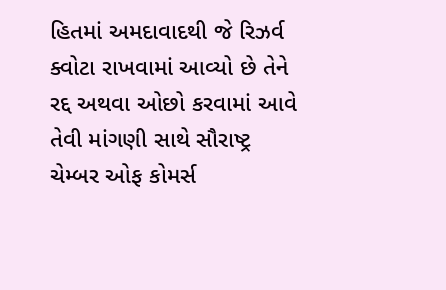હિતમાં અમદાવાદથી જે રિઝર્વ ક્વોટા રાખવામાં આવ્યો છે તેને રદ્દ અથવા ઓછો કરવામાં આવે તેવી માંગણી સાથે સૌરાષ્ટ્ર ચેમ્બર ઓફ કોમર્સ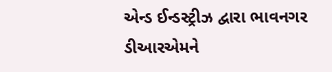એન્ડ ઈન્ડસ્ટ્રીઝ દ્વારા ભાવનગર ડીઆરએમને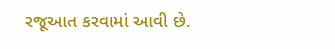રજૂઆત કરવામાં આવી છે.